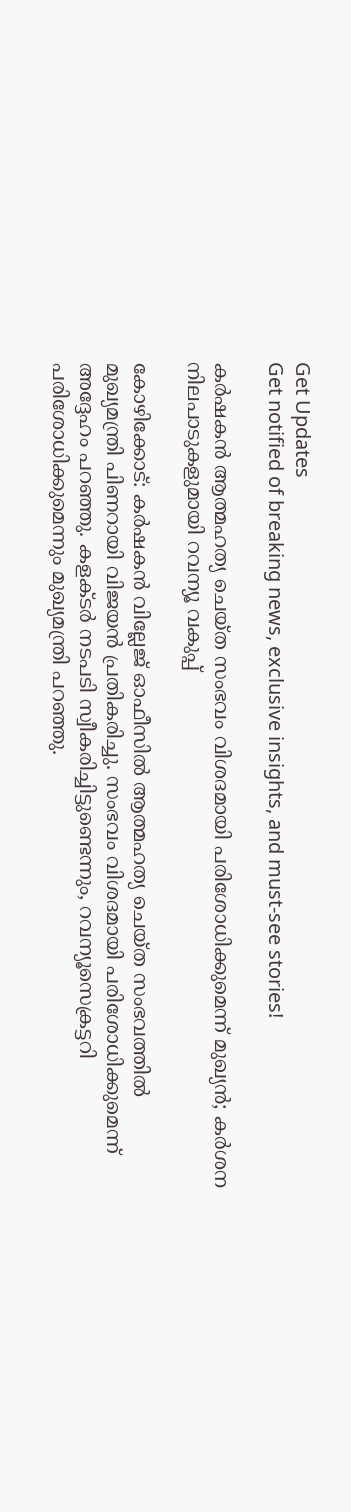Get Updates
Get notified of breaking news, exclusive insights, and must-see stories!

കർഷകൻ ആത്മഹത്യ ചെയ്ത സംഭവം വിശദമായി പരിശോധിക്കുമെന്ന് മുഖ്യൻ; കർശന നിലപാടുകളുമായി റവന്യൂ വകുപ്പ്

കോഴിക്കോട്: കർഷകൻ വില്ലേജ് ഓഫീസിൽ ആത്മഹത്യ ചെയ്ത സംഭവത്തിൽ മുഖ്യമന്ത്രി പിണറായി വിജയൻ പ്രതികരിച്ചു. സംഭവം വിശദമായി പരിശോധിക്കുമെന്ന് അദ്ദേഹം പറഞ്ഞു. കളക്ടര്‍ നടപടി സ്വീകരിച്ചിട്ടുണ്ടെന്നും, റവന്യൂസെക്രട്ടറി പരിശോധിക്കുമെന്നും മുഖ്യമന്ത്രി പറഞ്ഞു.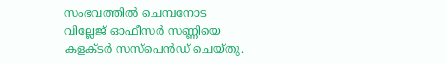സംഭവത്തില്‍ ചെമ്പനോട വില്ലേജ് ഓഫീസര്‍ സണ്ണിയെ കളക്ടര്‍ സസ്‌പെന്‍ഡ് ചെയ്തു.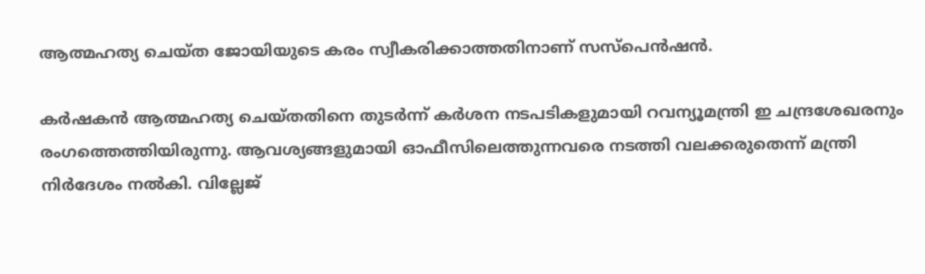ആത്മഹത്യ ചെയ്ത ജോയിയുടെ കരം സ്വീകരിക്കാത്തതിനാണ് സസ്‌പെന്‍ഷന്‍.

കര്‍ഷകന്‍ ആത്മഹത്യ ചെയ്തതിനെ തുടര്‍ന്ന് കര്‍ശന നടപടികളുമായി റവന്യൂമന്ത്രി ഇ ചന്ദ്രശേഖരനും രംഗത്തെത്തിയിരുന്നു. ആവശ്യങ്ങളുമായി ഓഫീസിലെത്തുന്നവരെ നടത്തി വലക്കരുതെന്ന് മന്ത്രി നിര്‍ദേശം നല്‍കി. വില്ലേജ്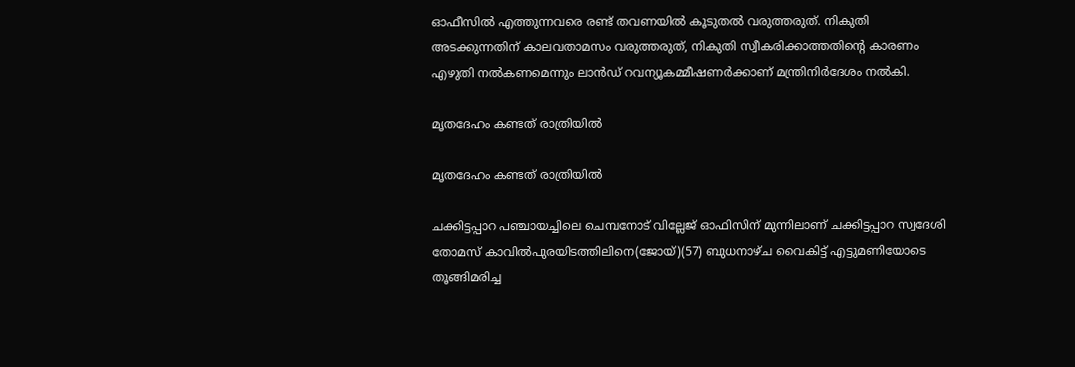ഓഫീസില്‍ എത്തുന്നവരെ രണ്ട് തവണയില്‍ കൂടുതല്‍ വരുത്തരുത്. നികുതി അടക്കുന്നതിന് കാലവതാമസം വരുത്തരുത്, നികുതി സ്വീകരിക്കാത്തതിന്റെ കാരണം എഴുതി നല്‍കണമെന്നും ലാന്‍ഡ് റവന്യൂകമ്മീഷണര്‍ക്കാണ് മന്ത്രിനിര്‍ദേശം നല്‍കി.

മൃതദേഹം കണ്ടത് രാത്രിയിൽ

മൃതദേഹം കണ്ടത് രാത്രിയിൽ

ചക്കിട്ടപ്പാറ പഞ്ചായച്ചിലെ ചെമ്പനോട് വില്ലേജ് ഓഫിസിന് മുന്നിലാണ് ചക്കിട്ടപ്പാറ സ്വദേശി തോമസ് കാവില്‍പുരയിടത്തിലിനെ(ജോയ്)(57) ബുധനാഴ്ച വൈകിട്ട് എട്ടുമണിയോടെ തൂങ്ങിമരിച്ച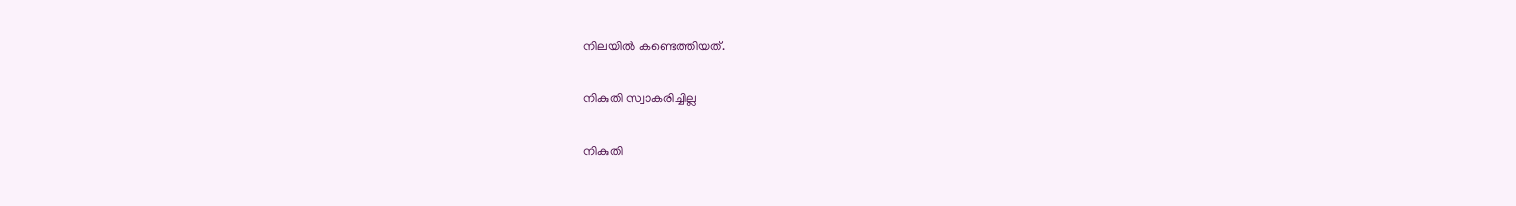നിലയില്‍ കണ്ടെത്തിയത്.

നികുതി സ്വാകരിച്ചില്ല

നികുതി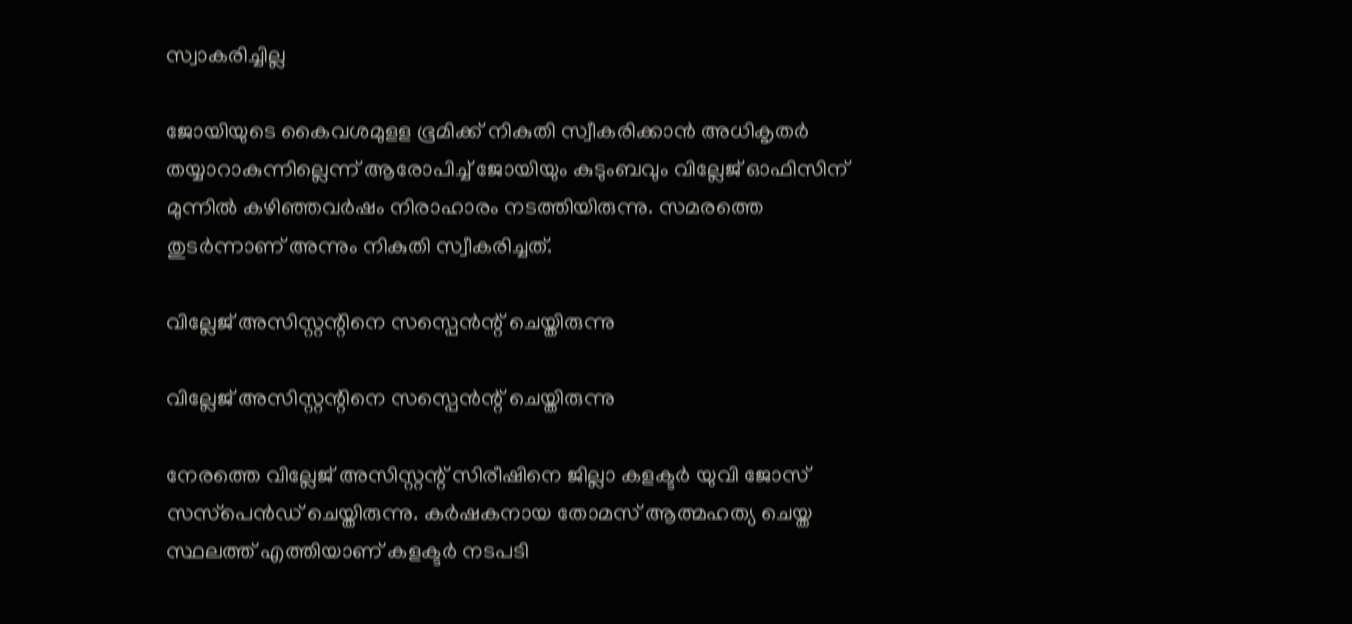സ്വാകരിച്ചില്ല

ജോയിയുടെ കൈവശമുളള ഭൂമിക്ക് നികുതി സ്വീകരിക്കാന്‍ അധികൃതര്‍ തയ്യാറാകുന്നില്ലെന്ന് ആരോപിച്ച് ജോയിയും കുടുംബവും വില്ലേജ് ഓഫിസിന് മുന്നില്‍ കഴിഞ്ഞവര്‍ഷം നിരാഹാരം നടത്തിയിരുന്നു. സമരത്തെ തുടര്‍ന്നാണ് അന്നും നികുതി സ്വീകരിച്ചത്.

വില്ലേജ് അസിസ്റ്റന്റിനെ സസ്പെൻന്റ് ചെയ്തിരുന്നു

വില്ലേജ് അസിസ്റ്റന്റിനെ സസ്പെൻന്റ് ചെയ്തിരുന്നു

നേരത്തെ വില്ലേജ് അസിസ്റ്റന്റ് സിരീഷിനെ ജില്ലാ കളക്ടര്‍ യുവി ജോസ് സസ്‌പെന്‍ഡ് ചെയ്തിരുന്നു. കര്‍ഷകനായ തോമസ് ആത്മഹത്യ ചെയ്ത സ്ഥലത്ത് എത്തിയാണ് കളക്ടര്‍ നടപടി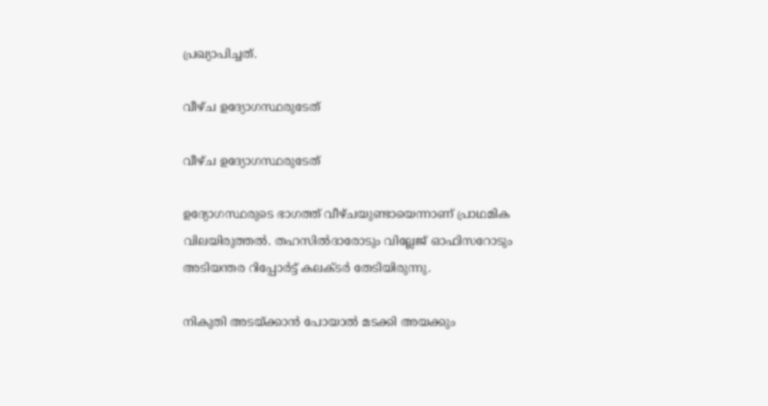പ്രഖ്യാപിച്ചത്.

വീഴ്ച ഉദ്യോഗസ്ഥരുടേത്

വീഴ്ച ഉദ്യോഗസ്ഥരുടേത്

ഉദ്യോഗസ്ഥരുടെ ഭാഗത്ത് വീഴ്ചയുണ്ടായെന്നാണ് പ്രാഥമിക വിലയിരുത്തല്‍. തഹസില്‍ദാരോടും വില്ലേജ് ഓഫിസറോടും അടിയന്തര റിപ്പോര്‍ട്ട് കലക്ടർ തേടിയിരുന്നു.

നികുതി അടയ്ക്കാൻ പോയാൽ മടക്കി അയക്കും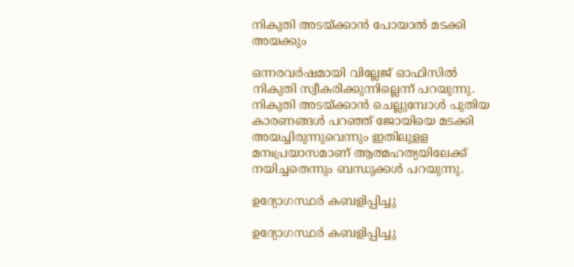നികുതി അടയ്ക്കാൻ പോയാൽ മടക്കി അയക്കും

ഒന്നരവര്‍ഷമായി വില്ലേജ് ഓഫിസില്‍ നികുതി സ്വീകരിക്കുന്നില്ലെന്ന് പറയുന്നു. നികുതി അടയ്ക്കാന്‍ ചെല്ലുമ്പോള്‍ പുതിയ കാരണങ്ങള്‍ പറഞ്ഞ് ജോയിയെ മടക്കി അയച്ചിരുന്നുവെന്നും ഇതിലുളള മനഃപ്രയാസമാണ് ആത്മഹത്യയിലേക്ക് നയിച്ചതെന്നും ബന്ധുക്കള്‍ പറയുന്നു.

ഉദ്യോഗസ്ഥർ കബളിപ്പിച്ചു

ഉദ്യോഗസ്ഥർ കബളിപ്പിച്ചു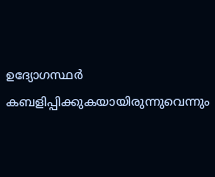ഉദ്യോഗസ്ഥര്‍ കബളിപ്പിക്കുകയായിരുന്നുവെന്നും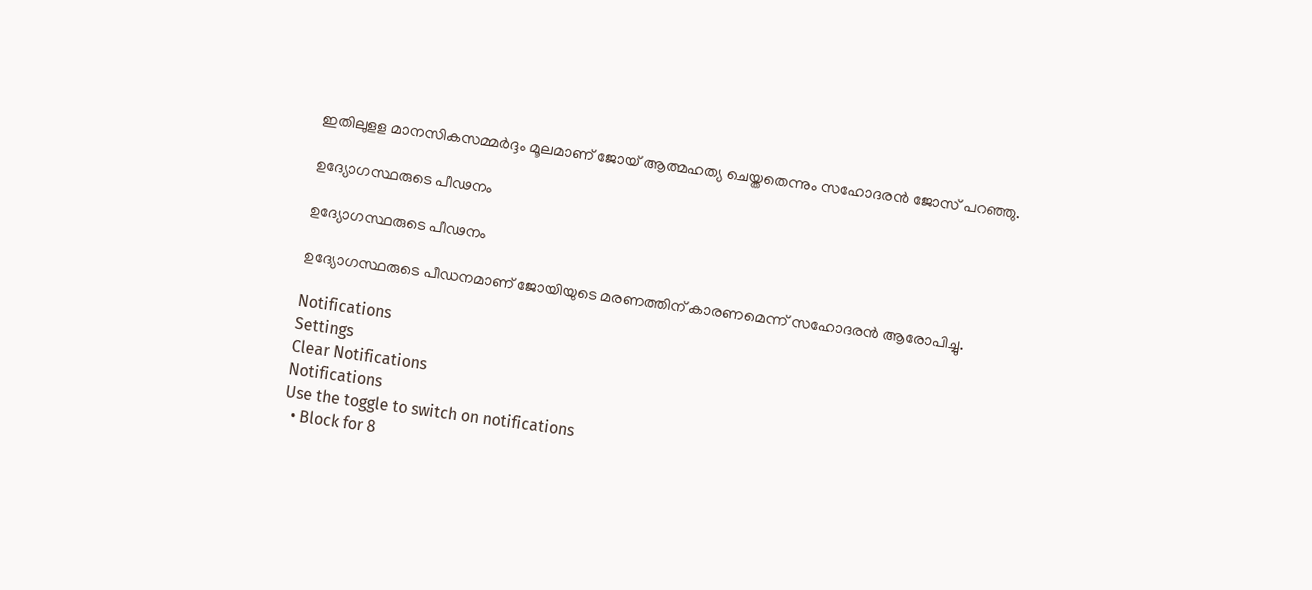ഇതിലുളള മാനസികസമ്മര്‍ദ്ദം മൂലമാണ് ജോയ് ആത്മഹത്യ ചെയ്തതെന്നും സഹോദരന്‍ ജോസ് പറഞ്ഞു.

ഉദ്യോഗസ്ഥരുടെ പീഢനം

ഉദ്യോഗസ്ഥരുടെ പീഢനം

ഉദ്യോഗസ്ഥരുടെ പീഡനമാണ് ജോയിയുടെ മരണത്തിന് കാരണമെന്ന് സഹോദരന്‍ ആരോപിച്ചു.

Notifications
Settings
Clear Notifications
Notifications
Use the toggle to switch on notifications
  • Block for 8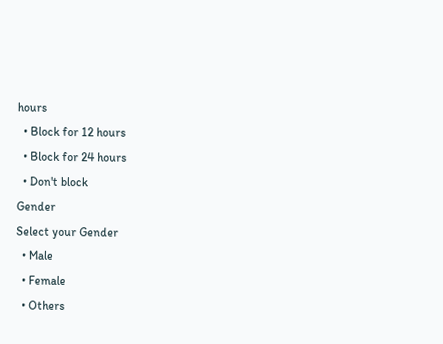hours
  • Block for 12 hours
  • Block for 24 hours
  • Don't block
Gender
Select your Gender
  • Male
  • Female
  • Others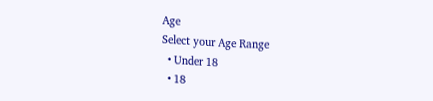Age
Select your Age Range
  • Under 18
  • 18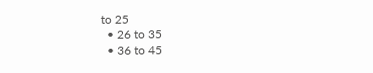to 25
  • 26 to 35
  • 36 to 45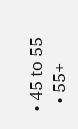• 45 to 55
  • 55+